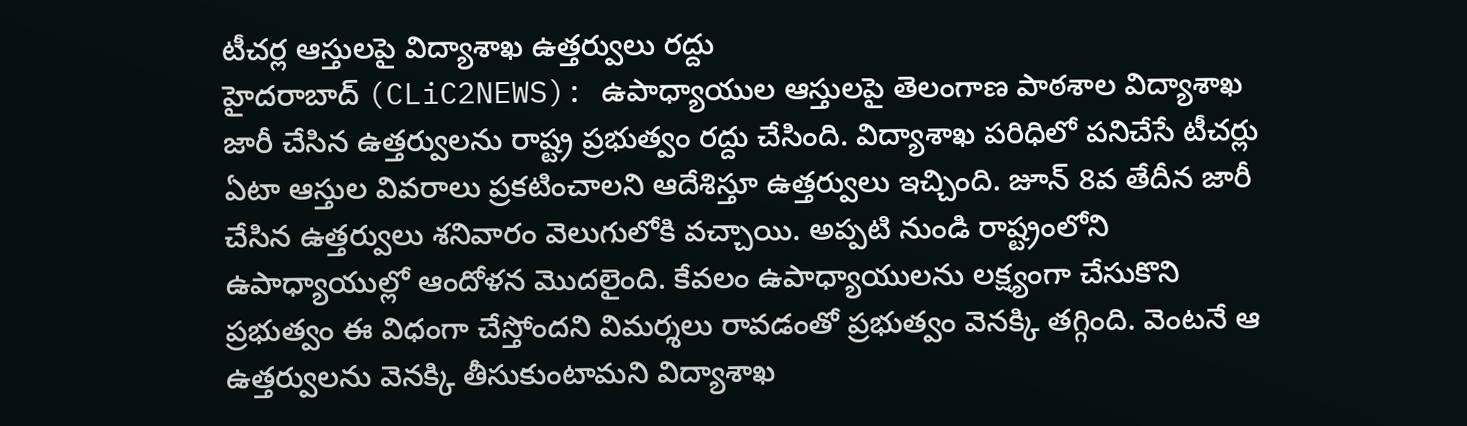టీచర్ల ఆస్తులపై విద్యాశాఖ ఉత్తర్వులు రద్దు
హైదరాబాద్ (CLiC2NEWS): ఉపాధ్యాయుల ఆస్తులపై తెలంగాణ పాఠశాల విద్యాశాఖ జారీ చేసిన ఉత్తర్వులను రాష్ట్ర ప్రభుత్వం రద్దు చేసింది. విద్యాశాఖ పరిధిలో పనిచేసే టీచర్లు ఏటా ఆస్తుల వివరాలు ప్రకటించాలని ఆదేశిస్తూ ఉత్తర్వులు ఇచ్చింది. జూన్ 8వ తేదీన జారీ చేసిన ఉత్తర్వులు శనివారం వెలుగులోకి వచ్చాయి. అప్పటి నుండి రాష్ట్రంలోని ఉపాధ్యాయుల్లో ఆందోళన మొదలైంది. కేవలం ఉపాధ్యాయులను లక్ష్యంగా చేసుకొని ప్రభుత్వం ఈ విధంగా చేస్తోందని విమర్శలు రావడంతో ప్రభుత్వం వెనక్కి తగ్గింది. వెంటనే ఆ ఉత్తర్వులను వెనక్కి తీసుకుంటామని విద్యాశాఖ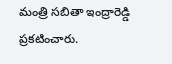మంత్రి సబితా ఇంద్రారెడ్డి ప్రకటించారు.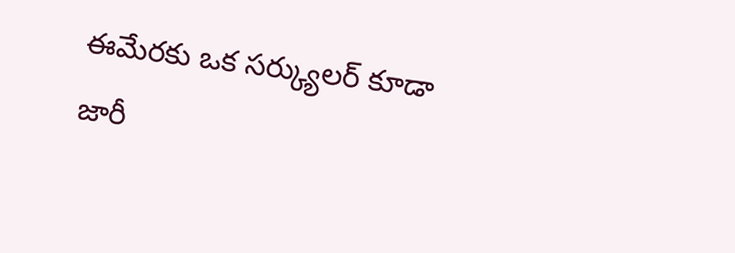ఈమేరకు ఒక సర్క్యులర్ కూడా జారీ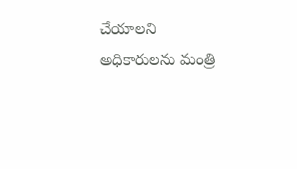చేయాలని అధికారులను మంత్రి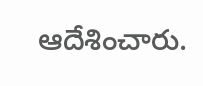ఆదేశించారు.